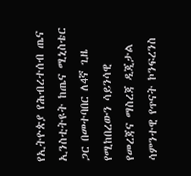የኢትዮጵያ የሕብረተሰብ ጤና ኢንስቲትዩት ከጤና ሚኒስቴር ጋር በመተባበር ለ4ኛ ጊዜ የሚከበረውን ሳይንሳዊ የመረጃና ማስረጃ ዲጂታል ሳምንተዊ የጥናት ኮንፍረንስ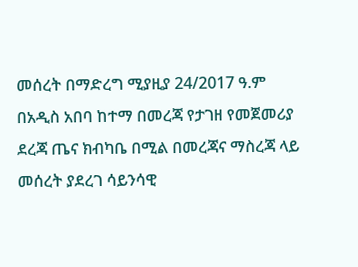መሰረት በማድረግ ሚያዚያ 24/2017 ዓ.ም በአዲስ አበባ ከተማ በመረጃ የታገዘ የመጀመሪያ ደረጃ ጤና ክብካቤ በሚል በመረጃና ማስረጃ ላይ መሰረት ያደረገ ሳይንሳዊ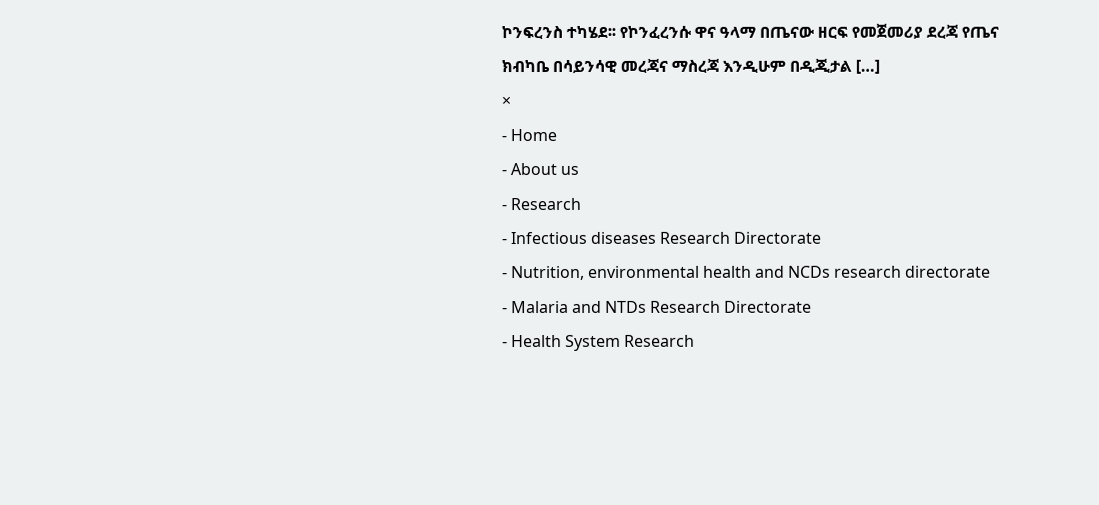ኮንፍረንስ ተካሄደ፡፡ የኮንፈረንሱ ዋና ዓላማ በጤናው ዘርፍ የመጀመሪያ ደረጃ የጤና ክብካቤ በሳይንሳዊ መረጃና ማስረጃ እንዲሁም በዲጂታል […]
×
- Home
- About us
- Research
- Infectious diseases Research Directorate
- Nutrition, environmental health and NCDs research directorate
- Malaria and NTDs Research Directorate
- Health System Research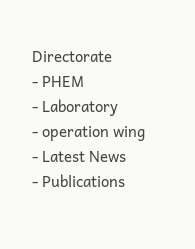Directorate
- PHEM
- Laboratory
- operation wing
- Latest News
- Publications